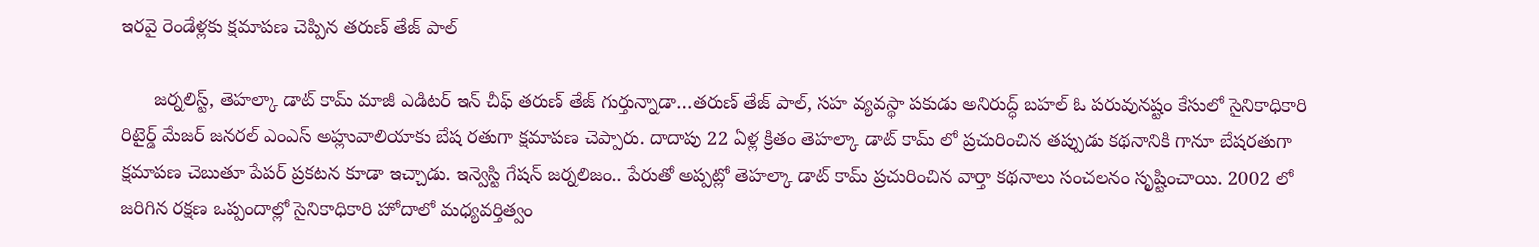ఇరవై రెండేళ్లకు క్షమాపణ చెప్పిన తరుణ్ తేజ్ పాల్

      జర్నలిస్ట్, తెహల్కా డాట్ కామ్ మాజీ ఎడిటర్ ఇన్ చీఫ్ తరుణ్ తేజ్ గుర్తున్నాడా…తరుణ్ తేజ్ పాల్, సహ వ్యవస్థా పకుడు అనిరుద్ధ్ బహల్ ఓ పరువునష్టం కేసులో సైనికాధికారి రిటైర్డ్ మేజర్ జనరల్ ఎంఎస్ అహ్లువాలియాకు బేష రతుగా క్షమాపణ చెప్పారు. దాదాపు 22 ఏళ్ల క్రితం తెహల్కా డాట్ కామ్ లో ప్రచురించిన తప్పుడు కథనానికి గానూ బేషరతుగా క్షమాపణ చెబుతూ పేపర్ ప్రకటన కూడా ఇచ్చాడు. ఇన్వెస్టి గేషన్ జర్నలిజం.. పేరుతో అప్పట్లో తెహల్కా డాట్ కామ్ ప్రచురించిన వార్తా కథనాలు సంచలనం సృష్టించాయి. 2002 లో జరిగిన రక్షణ ఒప్పందాల్లో సైనికాధికారి హోదాలో మధ్యవర్తిత్వం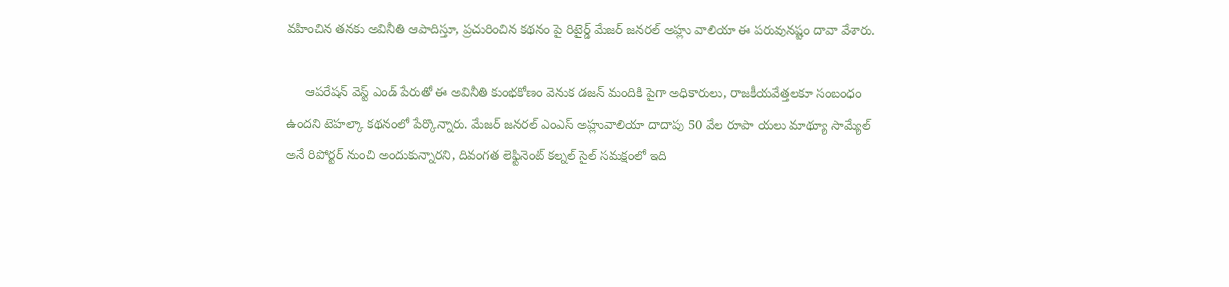వహించిన తనకు అవినీతి ఆపాదిస్తూ, ప్రచురించిన కథనం పై రిటైర్డ్ మేజర్ జనరల్ అహ్లు వాలియా ఈ పరువునష్టం దావా వేశారు.

     ఆపరేషన్ వెస్ట్ ఎండ్ పేరుతో ఈ అవినీతి కుంభకోణం వెనుక డజన్ మందికి పైగా అధికారులు, రాజకీయవేత్తలకూ సంబంధం ఉందని టెహల్కా కథనంలో పేర్కొన్నారు. మేజర్ జనరల్ ఎంఎస్ అహ్లువాలియా దాదాపు 50 వేల రూపా యలు మాథ్యూ సామ్యేల్ అనే రిపోర్టర్ నుంచి అందుకున్నారని, దివంగత లెఫ్టినెంట్ కల్నల్ సైల్ సమక్షంలో ఇది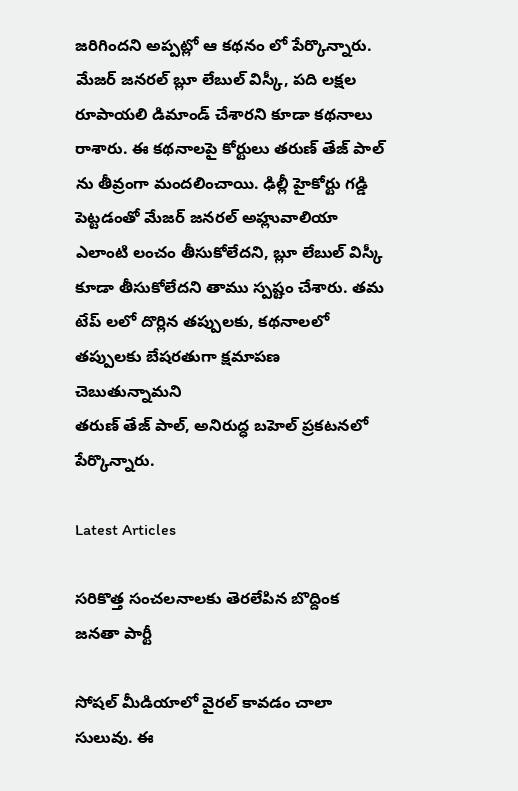జరిగిందని అప్పట్లో ఆ కథనం లో పేర్కొన్నారు. మేజర్ జనరల్ బ్లూ లేబుల్ విస్కీ, పది లక్షల రూపాయలి డిమాండ్ చేశారని కూడా కథనాలు రాశారు. ఈ కథనాలపై కోర్టులు తరుణ్ తేజ్ పాల్ ను తీవ్రంగా మందలించాయి. ఢిల్లీ హైకోర్టు గడ్డి పెట్టడంతో మేజర్ జనరల్ అహ్లువాలియా ఎలాంటి లంచం తీసుకోలేదని, బ్లూ లేబుల్ విస్కీ కూడా తీసుకోలేదని తాము స్పష్టం చేశారు. తమ టేప్ లలో దొర్లిన తప్పులకు, కథనాలలో తప్పులకు బేషరతుగా క్షమాపణ చెబుతున్నామని
తరుణ్ తేజ్ పాల్, అనిరుద్ధ బహెల్ ప్రకటనలో పేర్కొన్నారు.

Latest Articles

సరికొత్త సంచలనాలకు తెరలేపిన బొద్దింక జనతా పార్టీ

సోషల్ మీడియాలో వైరల్ కావడం చాలా సులువు. ఈ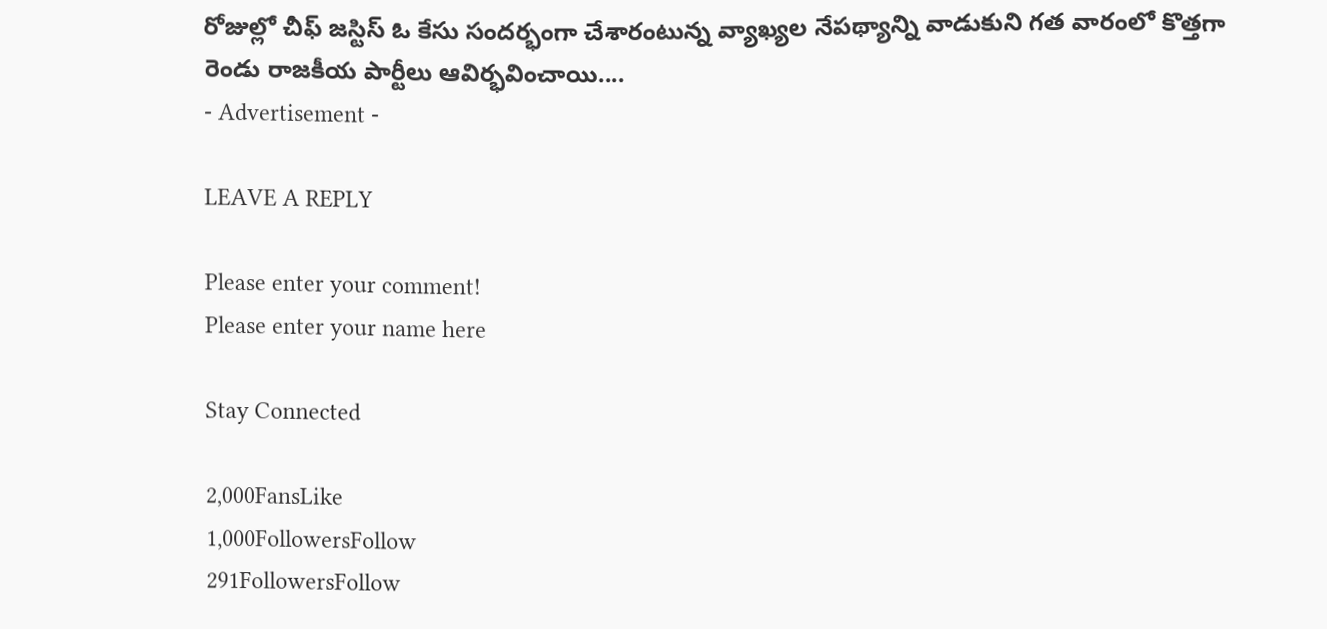రోజుల్లో చీఫ్ జస్టిస్ ఓ కేసు సందర్భంగా చేశారంటున్న వ్యాఖ్యల నేపథ్యాన్ని వాడుకుని గత వారంలో కొత్తగా రెండు రాజకీయ పార్టీలు ఆవిర్భవించాయి....
- Advertisement -

LEAVE A REPLY

Please enter your comment!
Please enter your name here

Stay Connected

2,000FansLike
1,000FollowersFollow
291FollowersFollow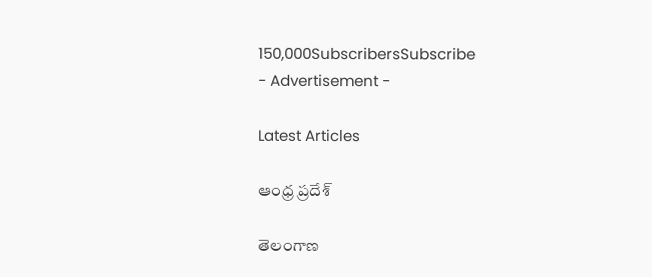150,000SubscribersSubscribe
- Advertisement -

Latest Articles

ఆంధ్ర ప్రదేశ్

తెలంగాణ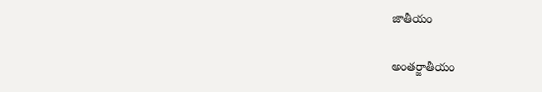జాతీయం

అంతర్జాతీయం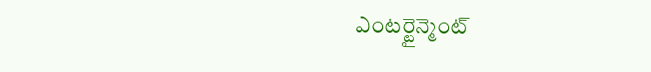ఎంటర్టైన్మెంట్